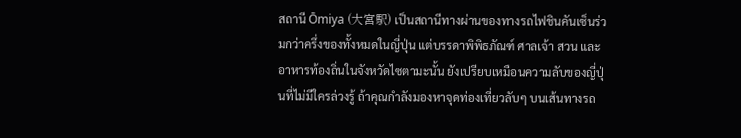สถานี Ōmiya (大宮駅) เป็นสถานีทางผ่านของทางรถไฟชินคันเซ็นร่วมกว่าครึ่งของทั้งหมดในญี่ปุ่น แต่บรรดาพิพิธภัณฑ์ ศาลเจ้า สวน และอาหารท้องถิ่นในจังหวัดไซตามะนั้น ยังเปรียบเหมือนความลับของญี่ปุ่นที่ไม่มีใครล่วงรู้ ถ้าคุณกำลังมองหาจุดท่องเที่ยวลับๆ บนเส้นทางรถ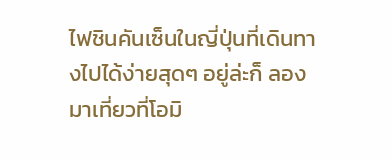ไฟชินคันเซ็นในญี่ปุ่นที่เดินทางไปได้ง่ายสุดๆ อยู่ล่ะก็ ลองมาเที่ยวที่โอมิ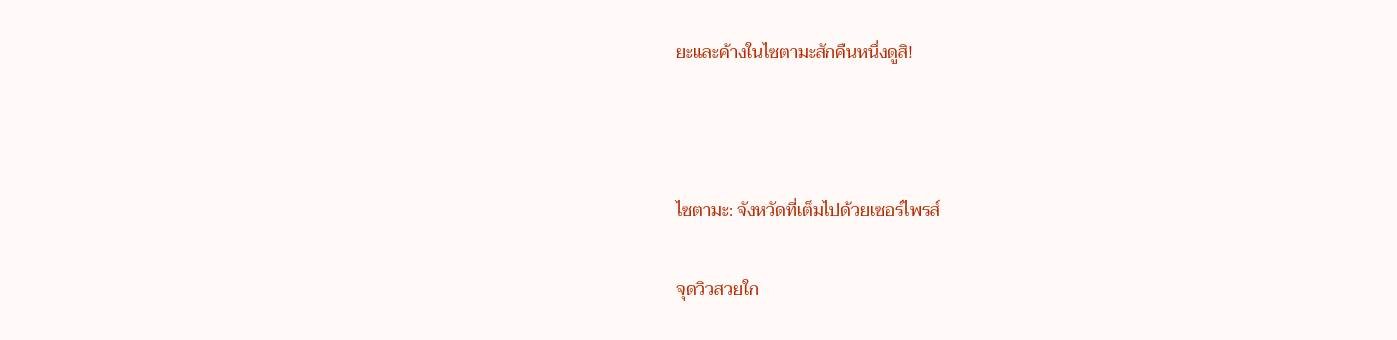ยะและค้างในไซตามะสักคืนหนึ่งดูสิ!



ไซตามะ: จังหวัดที่เต็มไปด้วยเซอร์ไพรส์

จุดวิวสวยใก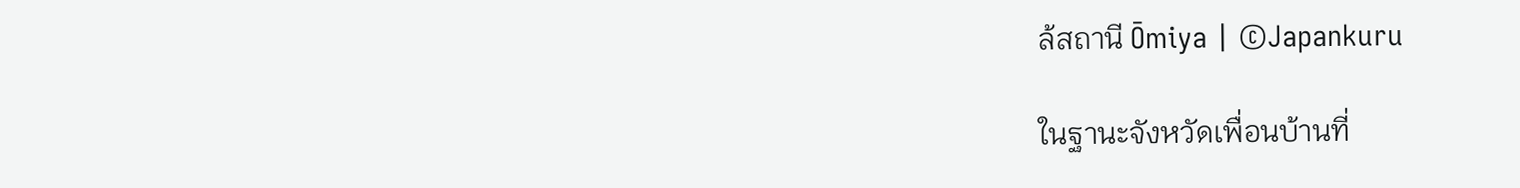ล้สถานี Ōmiya | ©Japankuru

ในฐานะจังหวัดเพื่อนบ้านที่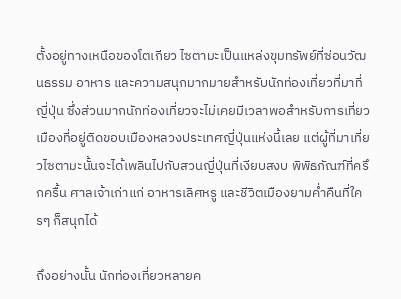ตั้งอยู่ทางเหนือของโตเกียว ไซตามะเป็นแหล่งขุมทรัพย์ที่ซ่อนวัฒนธรรม อาหาร และความสนุกมากมายสำหรับนักท่องเที่ยวที่มาที่ญี่ปุ่น ซึ่งส่วนมากนักท่องเที่ยวจะไม่เคยมีเวลาพอสำหรับการเที่ยวเมืองที่อยู่ติดขอบเมืองหลวงประเทศญี่ปุ่นแห่งนี้เลย แต่ผู้ที่มาเที่ยวไซตามะนั้นจะได้เพลินไปกับสวนญี่ปุ่นที่เงียบสงบ พิพิธภัณฑ์ที่ครึกครื้น ศาลเจ้าเก่าแก่ อาหารเลิศหรู และชีวิตเมืองยามค่ำคืนที่ใครๆ ก็สนุกได้

ถึงอย่างนั้น นักท่องเที่ยวหลายค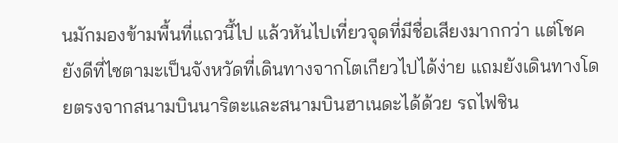นมักมองข้ามพื้นที่แถวนี้ไป แล้วหันไปเที่ยวจุดที่มีชื่อเสียงมากกว่า แต่โชคยังดีที่ไซตามะเป็นจังหวัดที่เดินทางจากโตเกียวไปได้ง่าย แถมยังเดินทางโดยตรงจากสนามบินนาริตะและสนามบินฮาเนดะได้ด้วย รถไฟชิน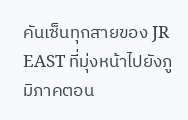คันเซ็นทุกสายของ JR EAST ที่มุ่งหน้าไปยังภูมิภาคตอน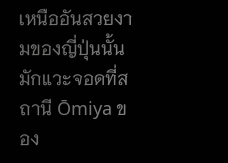เหนืออันสวยงามของญี่ปุ่นนั้น มักแวะจอดที่สถานี Ōmiya ของ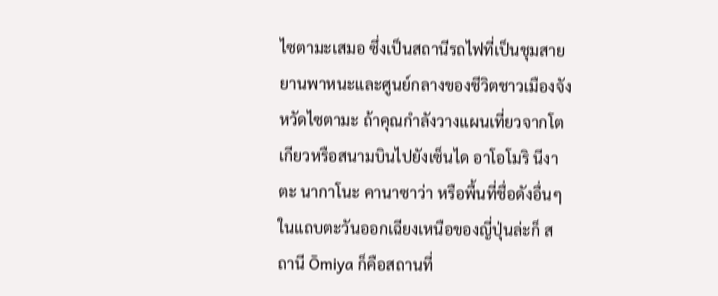ไซตามะเสมอ ซึ่งเป็นสถานีรถไฟที่เป็นชุมสายยานพาหนะและศูนย์กลางของชีวิตชาวเมืองจังหวัดไซตามะ ถ้าคุณกำลังวางแผนเที่ยวจากโตเกียวหรือสนามบินไปยังเซ็นได อาโอโมริ นีงาตะ นากาโนะ คานาซาว่า หรือพื้นที่ชื่อดังอื่นๆ ในแถบตะวันออกเฉียงเหนือของญี่ปุ่นล่ะก็ สถานี Ōmiya ก็คือสถานที่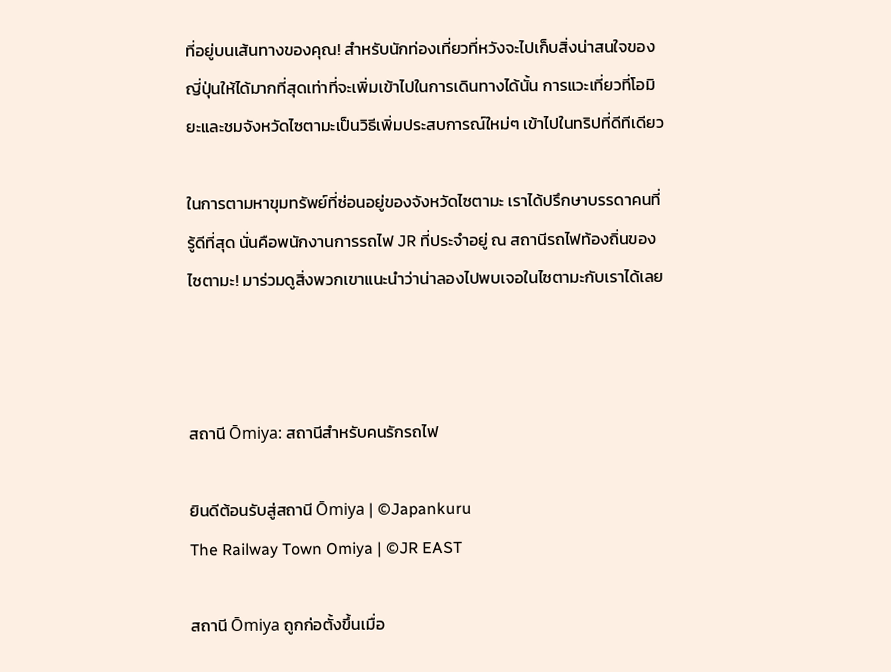ที่อยู่บนเส้นทางของคุณ! สำหรับนักท่องเที่ยวที่หวังจะไปเก็บสิ่งน่าสนใจของญี่ปุ่นให้ได้มากที่สุดเท่าที่จะเพิ่มเข้าไปในการเดินทางได้นั้น การแวะเที่ยวที่โอมิยะและชมจังหวัดไซตามะเป็นวิธีเพิ่มประสบการณ์ใหม่ๆ เข้าไปในทริปที่ดีทีเดียว

ในการตามหาขุมทรัพย์ที่ซ่อนอยู่ของจังหวัดไซตามะ เราได้ปรึกษาบรรดาคนที่รู้ดีที่สุด นั่นคือพนักงานการรถไฟ JR ที่ประจำอยู่ ณ สถานีรถไฟท้องถิ่นของไซตามะ! มาร่วมดูสิ่งพวกเขาแนะนำว่าน่าลองไปพบเจอในไซตามะกับเราได้เลย



สถานี Ōmiya: สถานีสำหรับคนรักรถไฟ

ยินดีต้อนรับสู่สถานี Ōmiya | ©Japankuru
The Railway Town Omiya | ©JR EAST

สถานี Ōmiya ถูกก่อตั้งขึ้นเมื่อ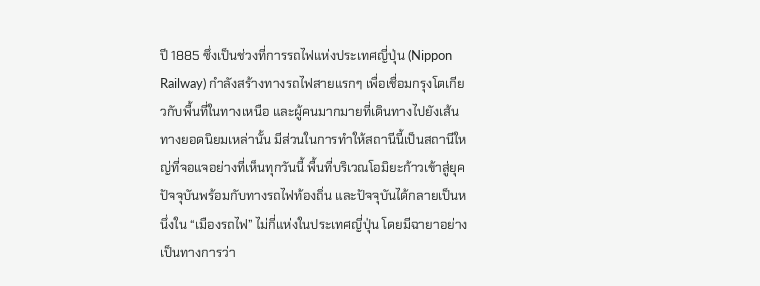ปี 1885 ซึ่งเป็นช่วงที่การรถไฟแห่งประเทศญี่ปุ่น (Nippon Railway) กำลังสร้างทางรถไฟสายแรกๆ เพื่อเชื่อมกรุงโตเกียวกับพื้นที่ในทางเหนือ และผู้คนมากมายที่เดินทางไปยังเส้นทางยอดนิยมเหล่านั้น มีส่วนในการทำให้สถานีนี้เป็นสถานีใหญ่ที่จอแจอย่างที่เห็นทุกวันนี้ พื้นที่บริเวณโอมิยะก้าวเข้าสู่ยุคปัจจุบันพร้อมกับทางรถไฟท้องถิ่น และปัจจุบันได้กลายเป็นหนึ่งใน “เมืองรถไฟ” ไม่กี่แห่งในประเทศญี่ปุ่น โดยมีฉายาอย่างเป็นทางการว่า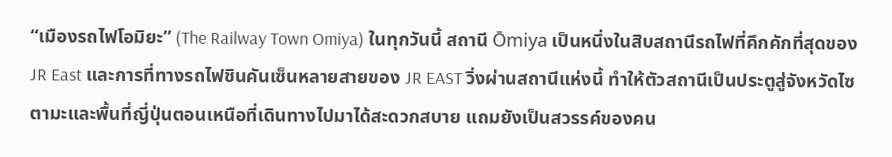“เมืองรถไฟโอมิยะ” (The Railway Town Omiya) ในทุกวันนี้ สถานี Ōmiya เป็นหนึ่งในสิบสถานีรถไฟที่คึกคักที่สุดของ JR East และการที่ทางรถไฟชินคันเซ็นหลายสายของ JR EAST วิ่งผ่านสถานีแห่งนี้ ทำให้ตัวสถานีเป็นประตูสู่จังหวัดไซตามะและพื้นที่ญี่ปุ่นตอนเหนือที่เดินทางไปมาได้สะดวกสบาย แถมยังเป็นสวรรค์ของคน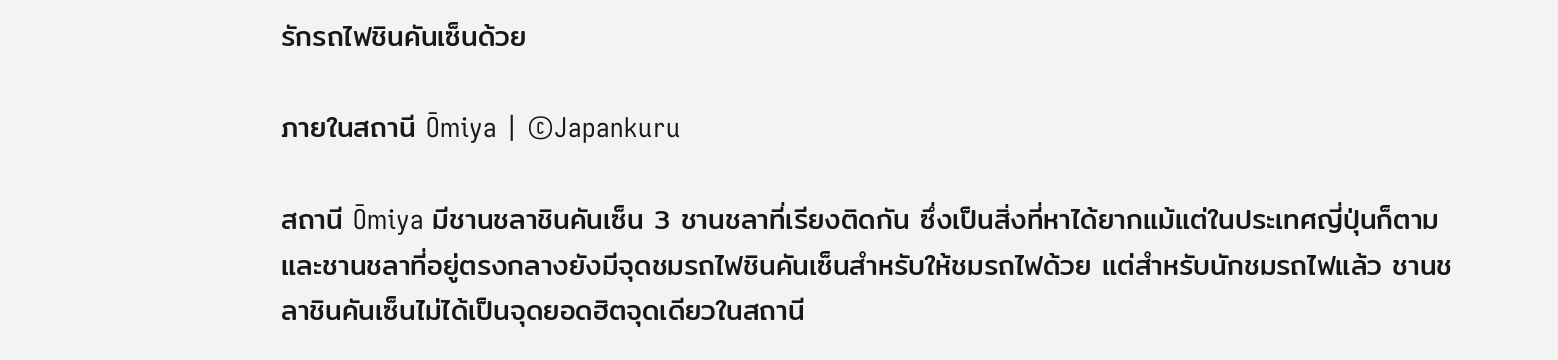รักรถไฟชินคันเซ็นด้วย

ภายในสถานี Ōmiya | ©Japankuru

สถานี Ōmiya มีชานชลาชินคันเซ็น 3 ชานชลาที่เรียงติดกัน ซึ่งเป็นสิ่งที่หาได้ยากแม้แต่ในประเทศญี่ปุ่นก็ตาม และชานชลาที่อยู่ตรงกลางยังมีจุดชมรถไฟชินคันเซ็นสำหรับให้ชมรถไฟด้วย แต่สำหรับนักชมรถไฟแล้ว ชานชลาชินคันเซ็นไม่ได้เป็นจุดยอดฮิตจุดเดียวในสถานี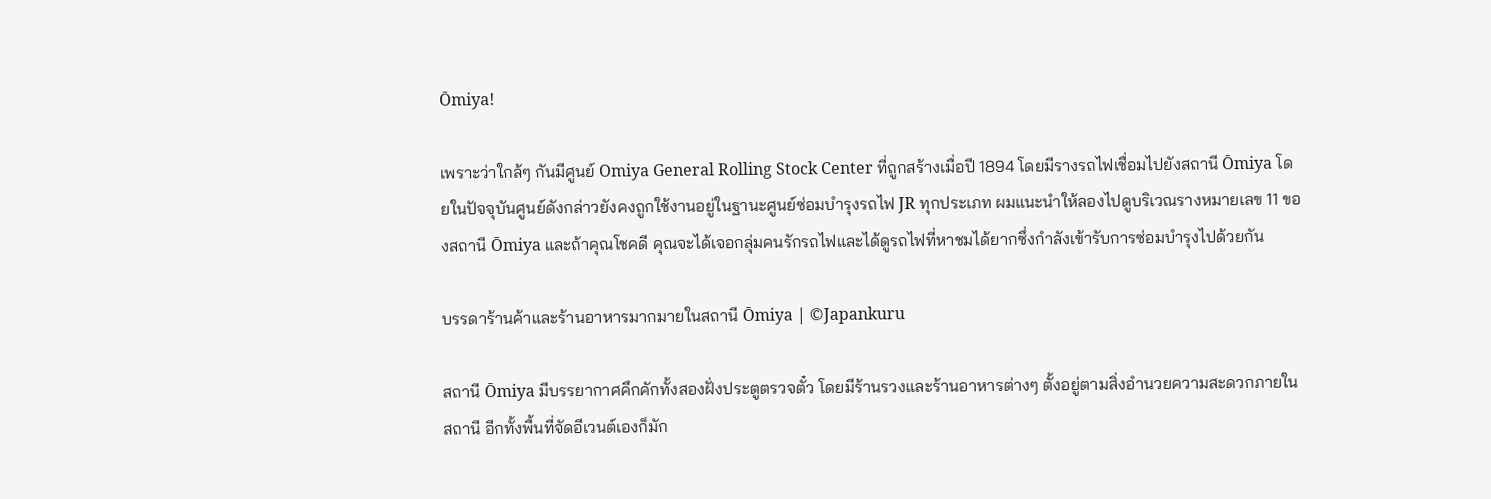Ōmiya!

เพราะว่าใกล้ๆ กันมีศูนย์ Omiya General Rolling Stock Center ที่ถูกสร้างเมื่อปี 1894 โดยมีรางรถไฟเชื่อมไปยังสถานี Ōmiya โดยในปัจจุบันศูนย์ดังกล่าวยังคงถูกใช้งานอยู่ในฐานะศูนย์ซ่อมบำรุงรถไฟ JR ทุกประเภท ผมแนะนำให้ลองไปดูบริเวณรางหมายเลข 11 ของสถานี Ōmiya และถ้าคุณโชคดี คุณจะได้เจอกลุ่มคนรักรถไฟและได้ดูรถไฟที่หาชมได้ยากซึ่งกำลังเข้ารับการซ่อมบำรุงไปด้วยกัน

บรรดาร้านค้าและร้านอาหารมากมายในสถานี Ōmiya | ©Japankuru

สถานี Ōmiya มีบรรยากาศคึกคักทั้งสองฝั่งประตูตรวจตั๋ว โดยมีร้านรวงและร้านอาหารต่างๆ ตั้งอยู่ตามสิ่งอำนวยความสะดวกภายในสถานี อีกทั้งพื้นที่จัดอีเวนต์เองก็มัก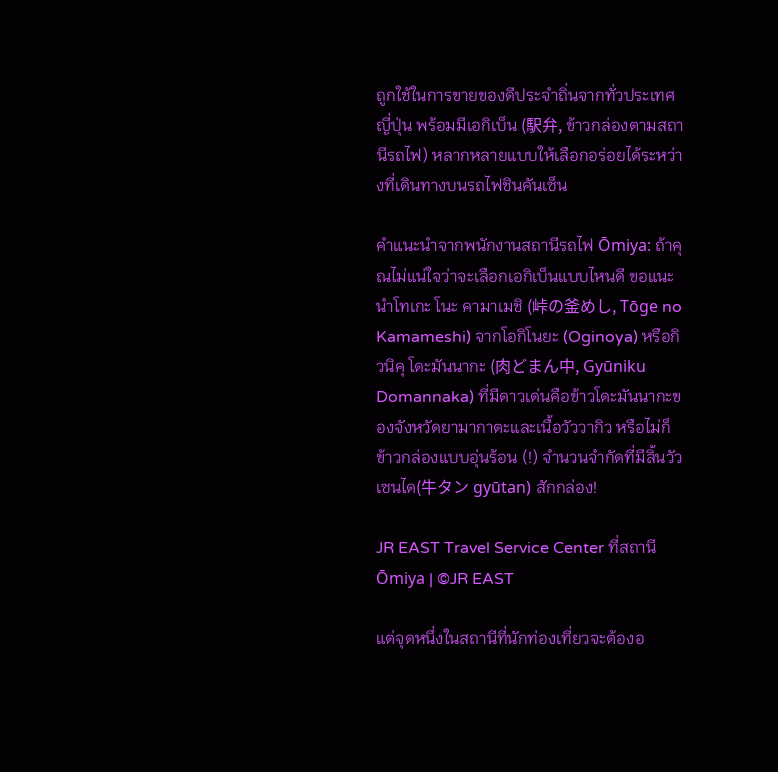ถูกใช้ในการขายของดีประจำถิ่นจากทั่วประเทศญี่ปุ่น พร้อมมีเอกิเบ็น (駅弁, ข้าวกล่องตามสถานีรถไฟ) หลากหลายแบบให้เลือกอร่อยได้ระหว่างที่เดินทางบนรถไฟชินคันเซ็น

คำแนะนำจากพนักงานสถานีรถไฟ Ōmiya: ถ้าคุณไม่แน่ใจว่าจะเลือกเอกิเบ็นแบบไหนดี ขอแนะนำโทเกะ โนะ คามาเมชิ (峠の釜めし, Tōge no Kamameshi) จากโอกิโนยะ (Oginoya) หรือกิวนิคุ โดะมันนากะ (肉どまん中, Gyūniku Domannaka) ที่มีดาวเด่นคือข้าวโดะมันนากะของจังหวัดยามากาตะและเนื้อวัววากิว หรือไม่ก็ข้าวกล่องแบบอุ่นร้อน (!) จำนวนจำกัดที่มีลิ้นวัวเซนได(牛タン gyūtan) สักกล่อง!

JR EAST Travel Service Center ที่สถานี Ōmiya | ©JR EAST

แต่จุดหนึ่งในสถานีที่นักท่องเที่ยวจะต้องอ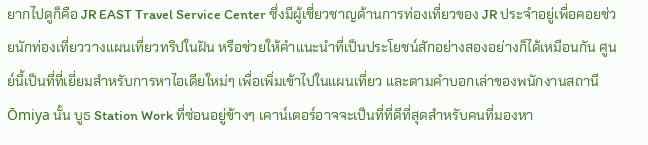ยากไปดูก็คือ JR EAST Travel Service Center ซึ่งมีผู้เชี่ยวชาญด้านการท่องเที่ยวของ JR ประจำอยู่เพื่อคอยช่วยนักท่องเที่ยววางแผนเที่ยวทริปในฝัน หรือช่วยให้คำแนะนำที่เป็นประโยชน์สักอย่างสองอย่างก็ได้เหมือนกัน ศูนย์นี้เป็นที่ที่เยี่ยมสำหรับการหาไอเดียใหม่ๆ เพื่อเพิ่มเข้าไปในแผนเที่ยว และตามคำบอกเล่าของพนักงานสถานี Ōmiya นั้น บูธ Station Work ที่ซ่อนอยู่ข้างๆ เคาน์เตอร์อาจจะเป็นที่ที่ดีที่สุดสำหรับคนที่มองหา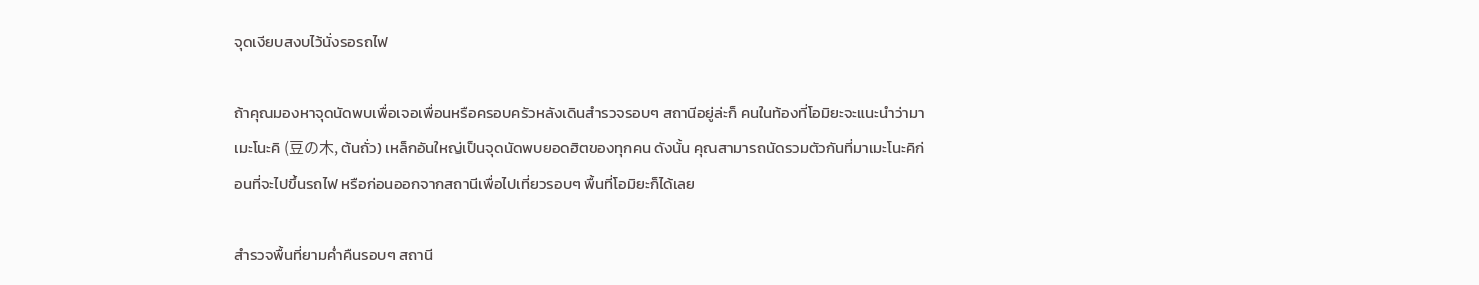จุดเงียบสงบไว้นั่งรอรถไฟ

ถ้าคุณมองหาจุดนัดพบเพื่อเจอเพื่อนหรือครอบครัวหลังเดินสำรวจรอบๆ สถานีอยู่ล่ะก็ คนในท้องที่โอมิยะจะแนะนำว่ามาเมะโนะคิ (豆の木, ต้นถั่ว) เหล็กอันใหญ่เป็นจุดนัดพบยอดฮิตของทุกคน ดังนั้น คุณสามารถนัดรวมตัวกันที่มาเมะโนะคิก่อนที่จะไปขึ้นรถไฟ หรือก่อนออกจากสถานีเพื่อไปเที่ยวรอบๆ พื้นที่โอมิยะก็ได้เลย

สำรวจพื้นที่ยามค่ำคืนรอบๆ สถานี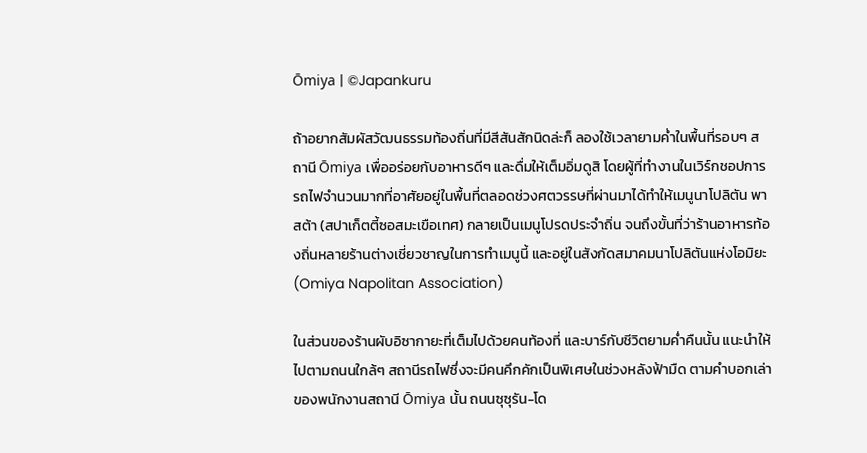Ōmiya | ©Japankuru

ถ้าอยากสัมผัสวัฒนธรรมท้องถิ่นที่มีสีสันสักนิดล่ะก็ ลองใช้เวลายามค่ำในพื้นที่รอบๆ สถานี Ōmiya เพื่ออร่อยกับอาหารดีๆ และดื่มให้เต็มอิ่มดูสิ โดยผู้ที่ทำงานในเวิร์กชอปการรถไฟจำนวนมากที่อาศัยอยู่ในพื้นที่ตลอดช่วงศตวรรษที่ผ่านมาได้ทำให้เมนูนาโปลิตัน พาสต้า (สปาเก็ตตี้ซอสมะเขือเทศ) กลายเป็นเมนูโปรดประจำถิ่น จนถึงขั้นที่ว่าร้านอาหารท้องถิ่นหลายร้านต่างเชี่ยวชาญในการทำเมนูนี้ และอยู่ในสังกัดสมาคมนาโปลิตันแห่งโอมิยะ (Omiya Napolitan Association)

ในส่วนของร้านผับอิซากายะที่เต็มไปด้วยคนท้องที่ และบาร์กับชีวิตยามค่ำคืนนั้น แนะนำให้ไปตามถนนใกล้ๆ สถานีรถไฟซึ่งจะมีคนคึกคักเป็นพิเศษในช่วงหลังฟ้ามืด ตามคำบอกเล่าของพนักงานสถานี Ōmiya นั้น ถนนซุซุรัน-โด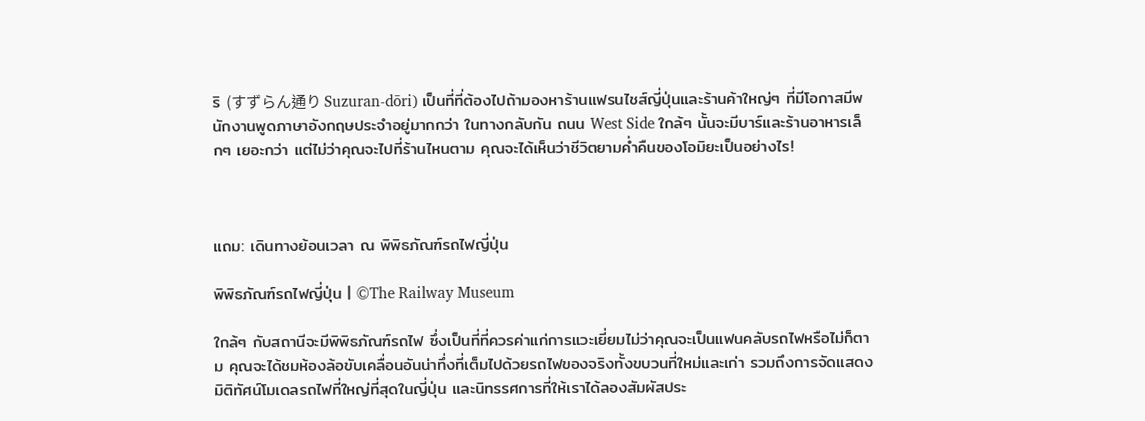ริ (すずらん通り Suzuran-dōri) เป็นที่ที่ต้องไปถ้ามองหาร้านแฟรนไชส์ญี่ปุ่นและร้านค้าใหญ่ๆ ที่มีโอกาสมีพนักงานพูดภาษาอังกฤษประจำอยู่มากกว่า ในทางกลับกัน ถนน West Side ใกล้ๆ นั้นจะมีบาร์และร้านอาหารเล็กๆ เยอะกว่า แต่ไม่ว่าคุณจะไปที่ร้านไหนตาม คุณจะได้เห็นว่าชีวิตยามค่ำคืนของโอมิยะเป็นอย่างไร!



แถม: เดินทางย้อนเวลา ณ พิพิธภัณฑ์รถไฟญี่ปุ่น

พิพิธภัณฑ์รถไฟญี่ปุ่น | ©The Railway Museum

ใกล้ๆ กับสถานีจะมีพิพิธภัณฑ์รถไฟ ซึ่งเป็นที่ที่ควรค่าแก่การแวะเยี่ยมไม่ว่าคุณจะเป็นแฟนคลับรถไฟหรือไม่ก็ตาม คุณจะได้ชมห้องล้อขับเคลื่อนอันน่าทึ่งที่เต็มไปด้วยรถไฟของจริงทั้งขบวนที่ใหม่และเก่า รวมถึงการจัดแสดงมิติทัศน์โมเดลรถไฟที่ใหญ่ที่สุดในญี่ปุ่น และนิทรรศการที่ให้เราได้ลองสัมผัสประ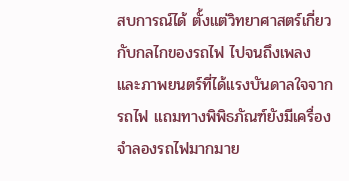สบการณ์ได้ ตั้งแต่วิทยาศาสตร์เกี่ยวกับกลไกของรถไฟ ไปจนถึงเพลงและภาพยนตร์ที่ได้แรงบันดาลใจจากรถไฟ แถมทางพิพิธภัณฑ์ยังมีเครื่องจำลองรถไฟมากมาย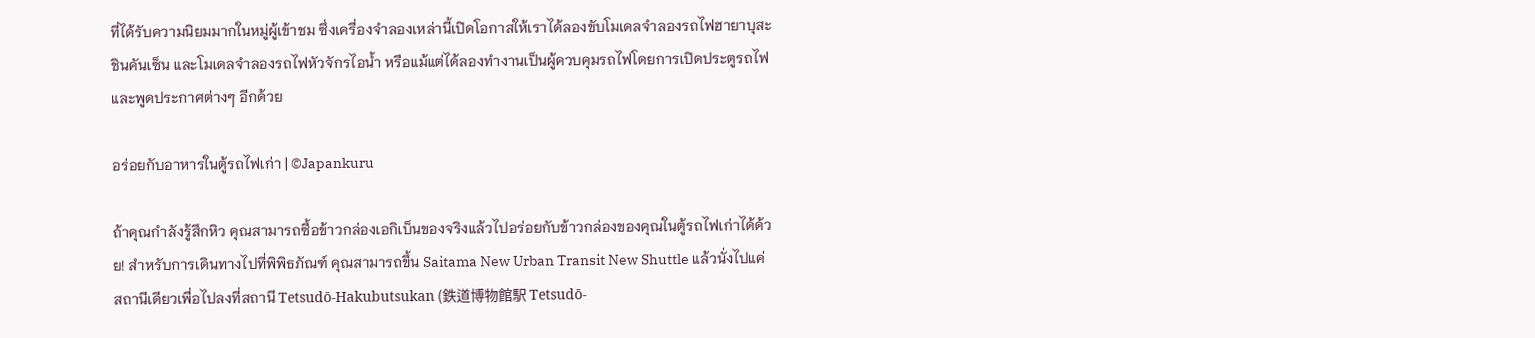ที่ได้รับความนิยมมากในหมู่ผู้เข้าชม ซึ่งเครื่องจำลองเหล่านี้เปิดโอกาสให้เราได้ลองขับโมเดลจำลองรถไฟฮายาบุสะชินคันเซ็น และโมเดลจำลองรถไฟหัวจักรไอน้ำ หรือแม้แต่ได้ลองทำงานเป็นผู้ควบคุมรถไฟโดยการเปิดประตูรถไฟและพูดประกาศต่างๆ อีกด้วย

อร่อยกับอาหารในตู้รถไฟเก่า | ©Japankuru

ถ้าคุณกำลังรู้สึกหิว คุณสามารถซื้อข้าวกล่องเอกิเบ็นของจริงแล้วไปอร่อยกับข้าวกล่องของคุณในตู้รถไฟเก่าได้ด้วย! สำหรับการเดินทางไปที่พิพิธภัณฑ์ คุณสามารถขึ้น Saitama New Urban Transit New Shuttle แล้วนั่งไปแค่สถานีเดียวเพื่อไปลงที่สถานี Tetsudō-Hakubutsukan (鉄道博物館駅 Tetsudō-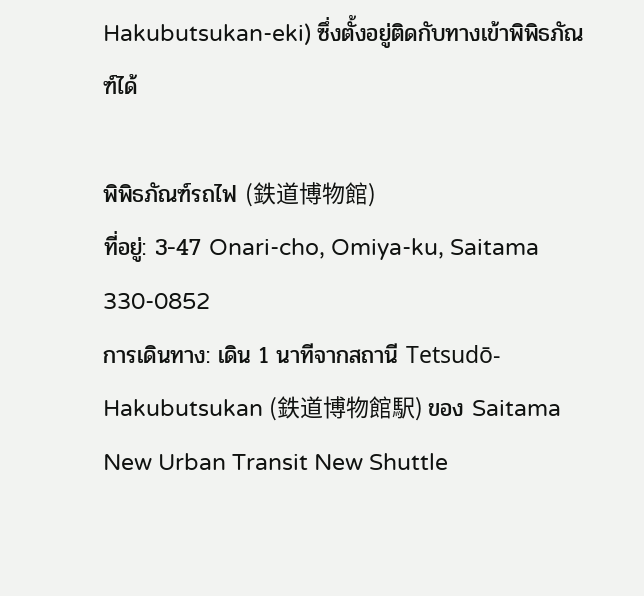Hakubutsukan-eki) ซึ่งตั้งอยู่ติดกับทางเข้าพิพิธภัณฑ์ได้

พิพิธภัณฑ์รถไฟ (鉄道博物館)
ที่อยู่: 3-47 Onari-cho, Omiya-ku, Saitama 330-0852
การเดินทาง: เดิน 1 นาทีจากสถานี Tetsudō-Hakubutsukan (鉄道博物館駅) ของ Saitama New Urban Transit New Shuttle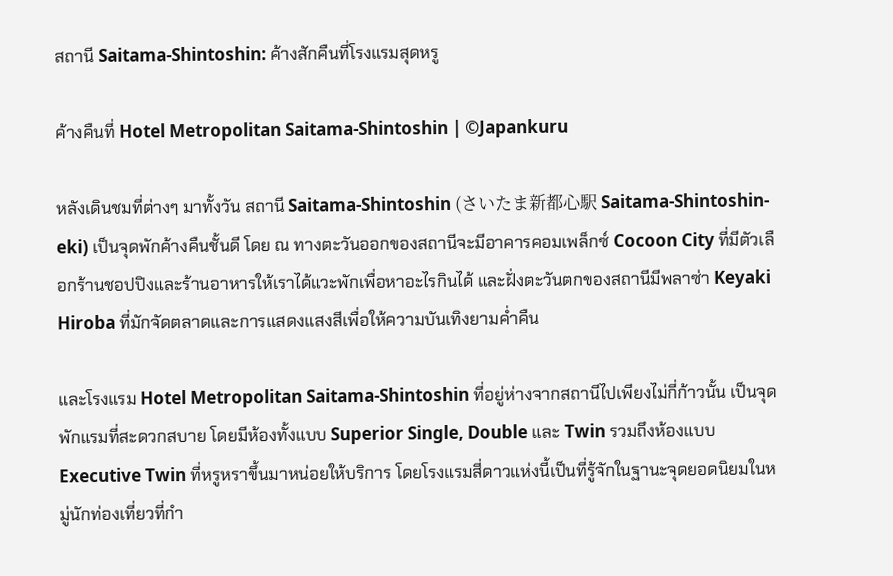สถานี Saitama-Shintoshin: ค้างสักคืนที่โรงแรมสุดหรู

ค้างคืนที่ Hotel Metropolitan Saitama-Shintoshin | ©Japankuru

หลังเดินชมที่ต่างๆ มาทั้งวัน สถานี Saitama-Shintoshin (さいたま新都心駅 Saitama-Shintoshin-eki) เป็นจุดพักค้างคืนชั้นดี โดย ณ ทางตะวันออกของสถานีจะมีอาคารคอมเพล็กซ์ Cocoon City ที่มีตัวเลือกร้านชอปปิงและร้านอาหารให้เราได้แวะพักเพื่อหาอะไรกินได้ และฝั่งตะวันตกของสถานีมีพลาซ่า Keyaki Hiroba ที่มักจัดตลาดและการแสดงแสงสีเพื่อให้ความบันเทิงยามค่ำคืน

และโรงแรม Hotel Metropolitan Saitama-Shintoshin ที่อยู่ห่างจากสถานีไปเพียงไม่กี่ก้าวนั้น เป็นจุดพักแรมที่สะดวกสบาย โดยมีห้องทั้งแบบ Superior Single, Double และ Twin รวมถึงห้องแบบ Executive Twin ที่หรูหราขึ้นมาหน่อยให้บริการ โดยโรงแรมสี่ดาวแห่งนี้เป็นที่รู้จักในฐานะจุดยอดนิยมในหมู่นักท่องเที่ยวที่กำ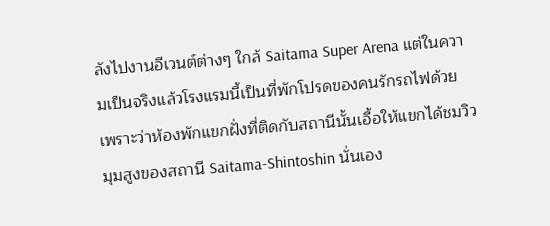ลังไปงานอีเวนต์ต่างๆ ใกล้ Saitama Super Arena แต่ในความเป็นจริงแล้วโรงแรมนี้เป็นที่พักโปรดของคนรักรถไฟด้วย เพราะว่าห้องพักแขกฝั่งที่ติดกับสถานีนั้นเอื้อให้แขกได้ชมวิวมุมสูงของสถานี Saitama-Shintoshin นั่นเอง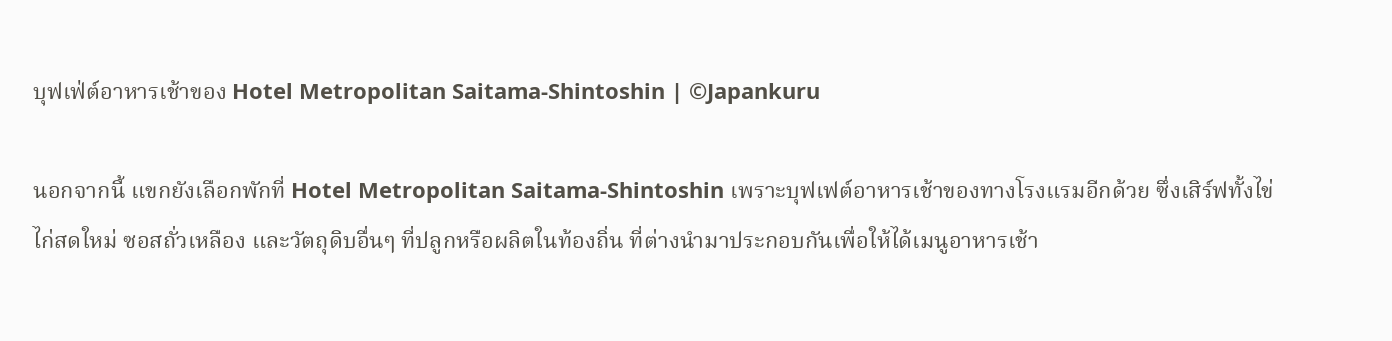บุฟเฟ่ต์อาหารเช้าของ Hotel Metropolitan Saitama-Shintoshin | ©Japankuru

นอกจากนี้ แขกยังเลือกพักที่ Hotel Metropolitan Saitama-Shintoshin เพราะบุฟเฟต์อาหารเช้าของทางโรงแรมอีกด้วย ซึ่งเสิร์ฟทั้งไข่ไก่สดใหม่ ซอสถั่วเหลือง และวัตถุดิบอื่นๆ ที่ปลูกหรือผลิตในท้องถิ่น ที่ต่างนำมาประกอบกันเพื่อให้ได้เมนูอาหารเช้า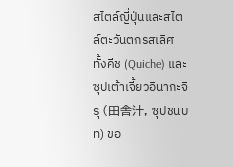สไตล์ญี่ปุ่นและสไตล์ตะวันตกรสเลิศ ทั้งคีช (Quiche) และซุปเต้าเจี้ยวอินากะจิรุ (田舎汁, ซุปชนบท) ขอ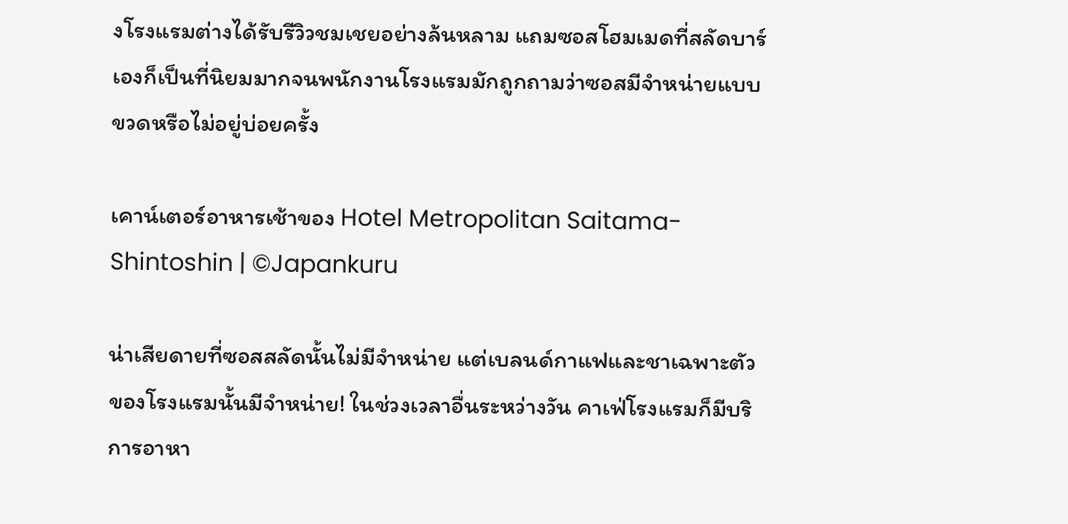งโรงแรมต่างได้รับรีวิวชมเชยอย่างล้นหลาม แถมซอสโฮมเมดที่สลัดบาร์เองก็เป็นที่นิยมมากจนพนักงานโรงแรมมักถูกถามว่าซอสมีจำหน่ายแบบขวดหรือไม่อยู่บ่อยครั้ง

เคาน์เตอร์อาหารเช้าของ Hotel Metropolitan Saitama-Shintoshin | ©Japankuru

น่าเสียดายที่ซอสสลัดนั้นไม่มีจำหน่าย แต่เบลนด์กาแฟและชาเฉพาะตัวของโรงแรมนั้นมีจำหน่าย! ในช่วงเวลาอื่นระหว่างวัน คาเฟ่โรงแรมก็มีบริการอาหา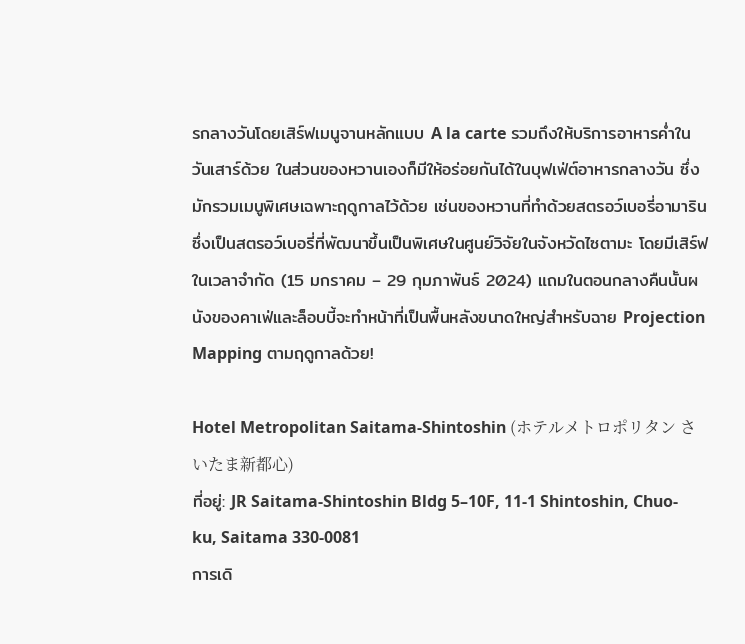รกลางวันโดยเสิร์ฟเมนูจานหลักแบบ A la carte รวมถึงให้บริการอาหารค่ำในวันเสาร์ด้วย ในส่วนของหวานเองก็มีให้อร่อยกันได้ในบุฟเฟ่ต์อาหารกลางวัน ซึ่งมักรวมเมนูพิเศษเฉพาะฤดูกาลไว้ด้วย เช่นของหวานที่ทำด้วยสตรอว์เบอรี่อามาริน ซึ่งเป็นสตรอว์เบอรี่ที่พัฒนาขึ้นเป็นพิเศษในศูนย์วิจัยในจังหวัดไซตามะ โดยมีเสิร์ฟในเวลาจำกัด (15 มกราคม – 29 กุมภาพันธ์ 2024) แถมในตอนกลางคืนนั้นผนังของคาเฟ่และล็อบบี้จะทำหน้าที่เป็นพื้นหลังขนาดใหญ่สำหรับฉาย Projection Mapping ตามฤดูกาลด้วย!

Hotel Metropolitan Saitama-Shintoshin (ホテルメトロポリタン さいたま新都心)
ที่อยู่: JR Saitama-Shintoshin Bldg 5–10F, 11-1 Shintoshin, Chuo-ku, Saitama 330-0081
การเดิ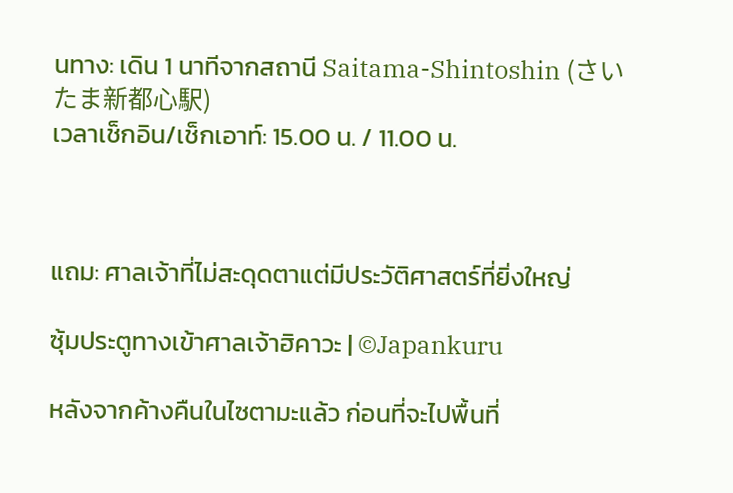นทาง: เดิน 1 นาทีจากสถานี Saitama-Shintoshin (さいたま新都心駅)
เวลาเช็กอิน/เช็กเอาท์: 15.00 น. / 11.00 น.



แถม: ศาลเจ้าที่ไม่สะดุดตาแต่มีประวัติศาสตร์ที่ยิ่งใหญ่

ซุ้มประตูทางเข้าศาลเจ้าฮิคาวะ | ©Japankuru

หลังจากค้างคืนในไซตามะแล้ว ก่อนที่จะไปพื้นที่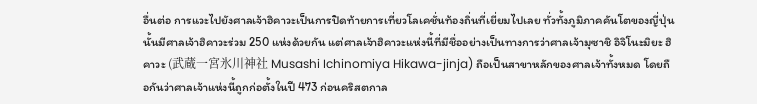อื่นต่อ การแวะไปยังศาลเจ้าฮิคาวะเป็นการปิดท้ายการเที่ยวโลเคชั่นท้องถิ่นที่เยี่ยมไปเลย ทั่วทั้งภูมิภาคคันโตของญี่ปุ่นนั้นมีศาลเจ้าฮิคาวะร่วม 250 แห่งด้วยกัน แต่ศาลเจ้าฮิคาวะแห่งนี้ที่มีชื่ออย่างเป็นทางการว่าศาลเจ้ามุซาชิ อิจิโนะมิยะ ฮิคาวะ (武蔵一宮氷川神社 Musashi Ichinomiya Hikawa-jinja) ถือเป็นสาขาหลักของศาลเจ้าทั้งหมด โดยถือกันว่าศาลเจ้าแห่งนี้ถูกก่อตั้งในปี 473 ก่อนคริสตกาล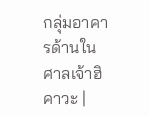กลุ่มอาคารด้านในศาลเจ้าฮิคาวะ |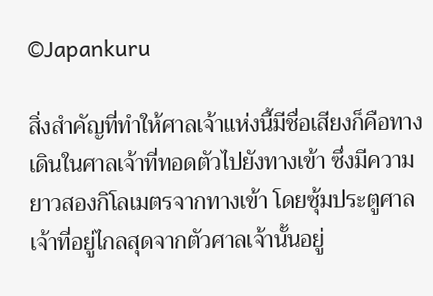©Japankuru

สิ่งสำคัญที่ทำให้ศาลเจ้าแห่งนี้มีชื่อเสียงก็คือทางเดินในศาลเจ้าที่ทอดตัวไปยังทางเข้า ซึ่งมีความยาวสองกิโลเมตรจากทางเข้า โดยซุ้มประตูศาลเจ้าที่อยู่ไกลสุดจากตัวศาลเจ้านั้นอยู่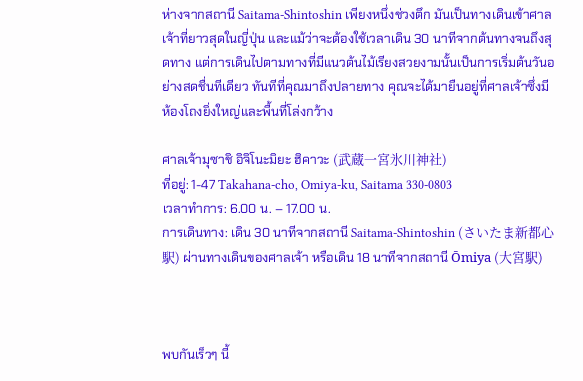ห่างจากสถานี Saitama-Shintoshin เพียงหนึ่งช่วงตึก มันเป็นทางเดินเข้าศาลเจ้าที่ยาวสุดในญี่ปุ่น และแม้ว่าจะต้องใช้เวลาเดิน 30 นาทีจากต้นทางจนถึงสุดทาง แต่การเดินไปตามทางที่มีแนวต้นไม้เรียงสวยงามนั้นเป็นการเริ่มต้นวันอย่างสดชื่นทีเดียว ทันทีที่คุณมาถึงปลายทาง คุณจะได้มายืนอยู่ที่ศาลเจ้าซึ่งมีห้องโถงยิ่งใหญ่และพื้นที่โล่งกว้าง

ศาลเจ้ามุซาชิ อิจิโนะมิยะ ฮิคาวะ (武蔵一宮氷川神社)
ที่อยู่: 1-47 Takahana-cho, Omiya-ku, Saitama 330-0803
เวลาทำการ: 6.00 น. – 17.00 น.
การเดินทาง: เดิน 30 นาทีจากสถานี Saitama-Shintoshin (さいたま新都心駅) ผ่านทางเดินของศาลเจ้า หรือเดิน 18 นาทีจากสถานี Ōmiya (大宮駅)



พบกันเร็วๆ นี้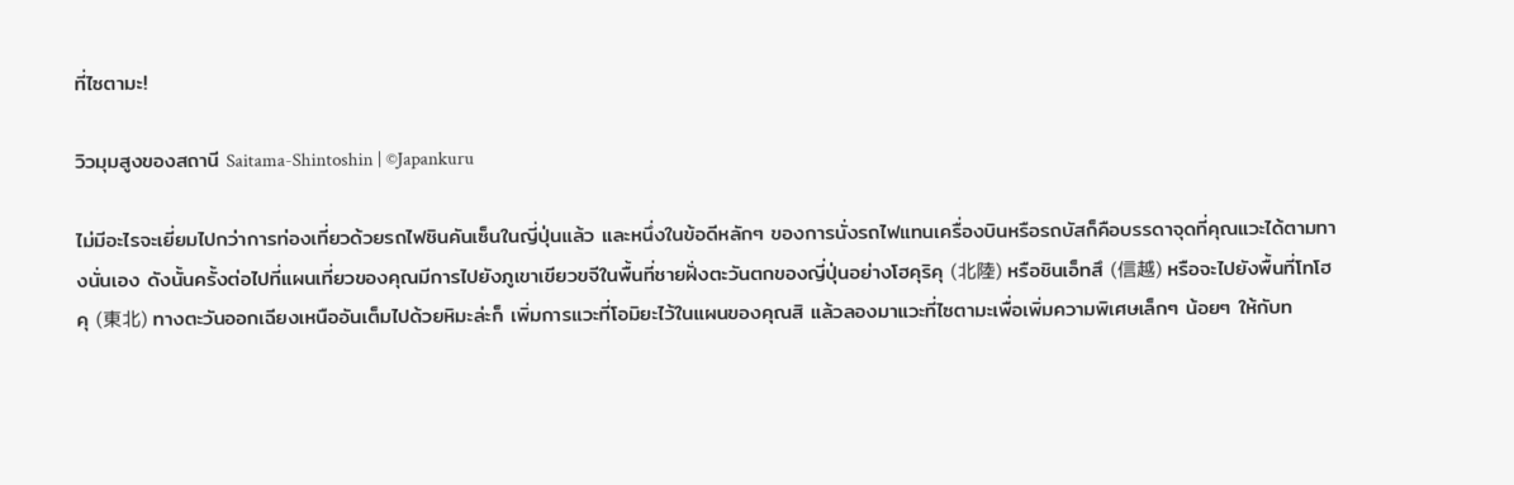ที่ไซตามะ!

วิวมุมสูงของสถานี Saitama-Shintoshin | ©Japankuru

ไม่มีอะไรจะเยี่ยมไปกว่าการท่องเที่ยวด้วยรถไฟชินคันเซ็นในญี่ปุ่นแล้ว และหนึ่งในข้อดีหลักๆ ของการนั่งรถไฟแทนเครื่องบินหรือรถบัสก็คือบรรดาจุดที่คุณแวะได้ตามทางนั่นเอง ดังนั้นครั้งต่อไปที่แผนเที่ยวของคุณมีการไปยังภูเขาเขียวขจีในพื้นที่ชายฝั่งตะวันตกของญี่ปุ่นอย่างโฮคุริคุ (北陸) หรือชินเอ็ทสึ (信越) หรือจะไปยังพื้นที่โทโฮคุ (東北) ทางตะวันออกเฉียงเหนืออันเต็มไปด้วยหิมะล่ะก็ เพิ่มการแวะที่โอมิยะไว้ในแผนของคุณสิ แล้วลองมาแวะที่ไซตามะเพื่อเพิ่มความพิเศษเล็กๆ น้อยๆ ให้กับท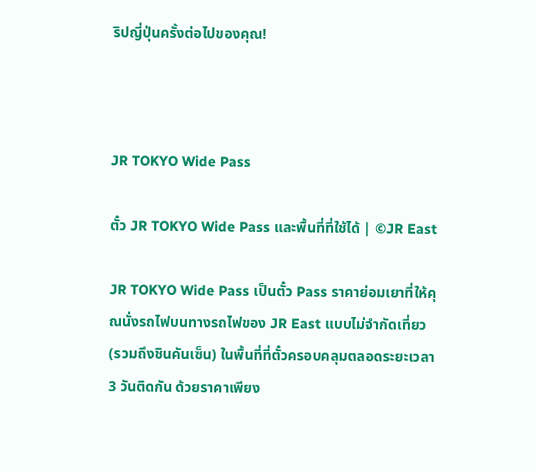ริปญี่ปุ่นครั้งต่อไปของคุณ!



JR TOKYO Wide Pass

ตั๋ว JR TOKYO Wide Pass และพื้นที่ที่ใช้ได้ | ©JR East

JR TOKYO Wide Pass เป็นตั๋ว Pass ราคาย่อมเยาที่ให้คุณนั่งรถไฟบนทางรถไฟของ JR East แบบไม่จำกัดเที่ยว  (รวมถึงชินคันเซ็น) ในพื้นที่ที่ตั๋วครอบคลุมตลอดระยะเวลา 3 วันติดกัน ด้วยราคาเพียง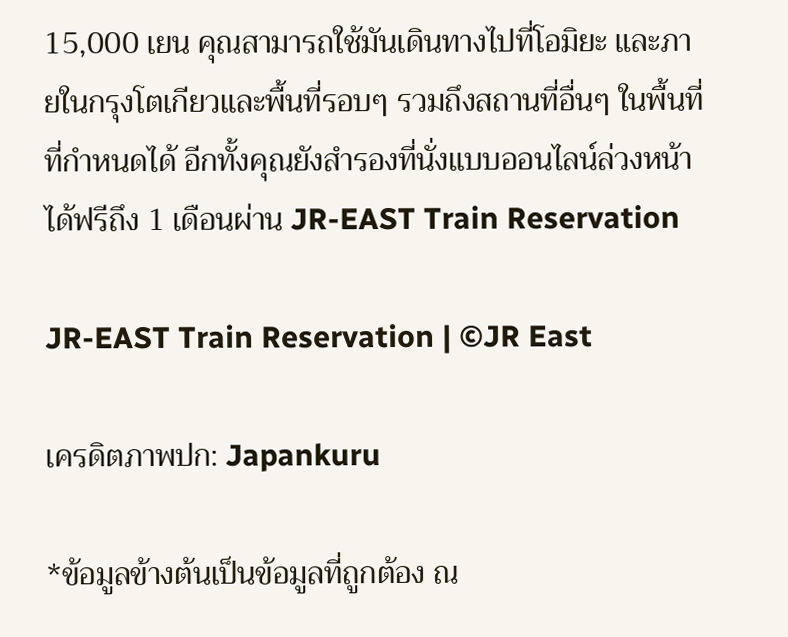15,000 เยน คุณสามารถใช้มันเดินทางไปที่โอมิยะ และภายในกรุงโตเกียวและพื้นที่รอบๆ รวมถึงสถานที่อื่นๆ ในพื้นที่ที่กำหนดได้ อีกทั้งคุณยังสำรองที่นั่งแบบออนไลน์ล่วงหน้าได้ฟรีถึง 1 เดือนผ่าน JR-EAST Train Reservation

JR-EAST Train Reservation | ©JR East

เครดิตภาพปก: Japankuru

*ข้อมูลข้างต้นเป็นข้อมูลที่ถูกต้อง ณ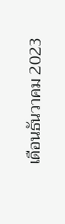เดือนธันวาคม 2023